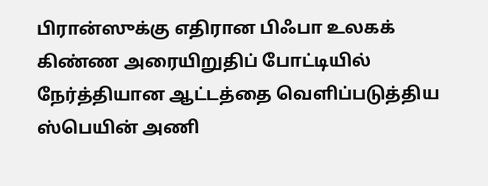பிரான்ஸுக்கு எதிரான பிஃபா உலகக் கிண்ண அரையிறுதிப் போட்டியில் நேர்த்தியான ஆட்டத்தை வெளிப்படுத்திய ஸ்பெயின் அணி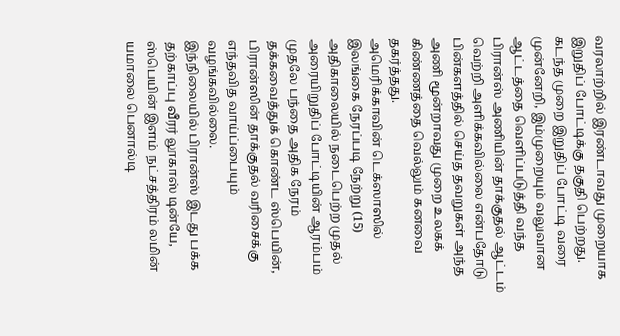வரலாற்றில் இரண்டாவது முறையாக இறுதிப் போட்டிக்கு தகுதி பெற்றது.
கடந்த முறை இறுதிப் போட்டி வரை முன்னேறி, இம்முறையும் வலுவான ஆட்டத்தை வெளிப்படுத்தி வந்த பிரான்ஸ் அணியின் தாக்குதல் ஆட்டம் வெற்றி அளிக்கவில்லை என்பதோடு பின்களத்தில் செய்த தவறுகள் அந்த அணி மூன்றாவது முறை உலகக் கிண்ணத்தை வெல்லும் கனவை தகர்த்தது.
அமெரிக்காவின் டெக்ஸாஸில் இலங்கை நேரப்படி நேற்று (15) அதிகாலையில் நடைபெற்ற முதல் அரையிறுதிப் போட்டியின் ஆரம்பம் முதலே பந்தை அதிக நேரம் தக்கவைத்துக் கொண்ட ஸ்பெயின், பிரான்ஸின் தாக்குதல் வரிசைக்கு எந்தவித வாய்ப்பையும் வழங்கவில்லை.
இந்நிலையில் பிரான்ஸ் இடது பக்க தற்காப்பு வீரர் லூகாஸ் டின்யே, ஸ்பெயின் இளம் நட்சத்திரம் லமின் யமாலை பெனால்டி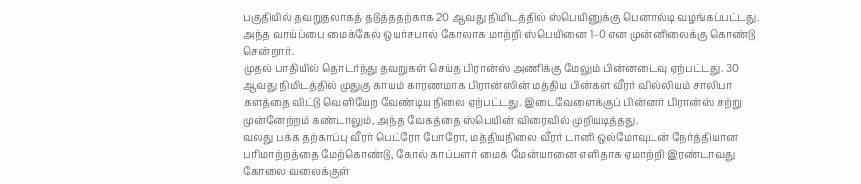பகுதியில் தவறுதலாகத் தடுத்ததற்காக 20 ஆவது நிமிடத்தில் ஸ்பெயினுக்கு பெனால்டி வழங்கப்பட்டது. அந்த வாய்ப்பை மைக்கேல் ஒயர்சபால் கோலாக மாற்றி ஸ்பெயினை 1–0 என முன்னிலைக்கு கொண்டு சென்றார்.
முதல் பாதியில் தொடர்ந்து தவறுகள் செய்த பிரான்ஸ் அணிக்கு மேலும் பின்னடைவு ஏற்பட்டது. 30 ஆவது நிமிடத்தில் முதுகு காயம் காரணமாக பிரான்ஸின் மத்திய பின்கள வீரர் வில்லியம் சாலிபா களத்தை விட்டு வெளியேற வேண்டிய நிலை ஏற்பட்டது. இடைவேளைக்குப் பின்னர் பிரான்ஸ் சற்று முன்னேற்றம் கண்டாலும், அந்த வேகத்தை ஸ்பெயின் விரைவில் முறியடித்தது.
வலது பக்க தற்காப்பு வீரர் பெட்ரோ போரோ, மத்தியநிலை வீரர் டானி ஒல்மோவுடன் நேர்த்தியான பரிமாற்றத்தை மேற்கொண்டு, கோல் காப்பளர் மைக் மேன்யானை எளிதாக ஏமாற்றி இரண்டாவது கோலை வலைக்குள்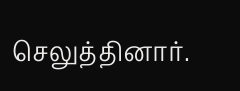செலுத்தினார்.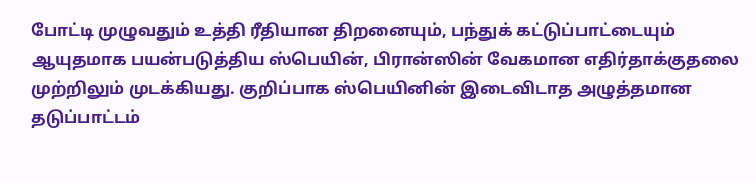போட்டி முழுவதும் உத்தி ரீதியான திறனையும், பந்துக் கட்டுப்பாட்டையும் ஆயுதமாக பயன்படுத்திய ஸ்பெயின், பிரான்ஸின் வேகமான எதிர்தாக்குதலை முற்றிலும் முடக்கியது. குறிப்பாக ஸ்பெயினின் இடைவிடாத அழுத்தமான தடுப்பாட்டம்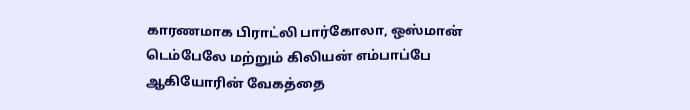காரணமாக பிராட்லி பார்கோலா, ஒஸ்மான் டெம்பேலே மற்றும் கிலியன் எம்பாப்பே ஆகியோரின் வேகத்தை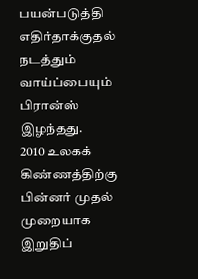பயன்படுத்தி எதிர்தாக்குதல் நடத்தும் வாய்ப்பையும் பிரான்ஸ் இழந்தது.
2010 உலகக் கிண்ணத்திற்கு பின்னர் முதல் முறையாக இறுதிப்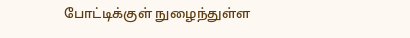போட்டிக்குள் நுழைந்துள்ள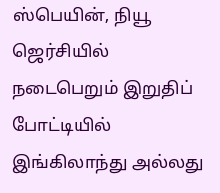ஸ்பெயின், நியூ ஜெர்சியில் நடைபெறும் இறுதிப் போட்டியில் இங்கிலாந்து அல்லது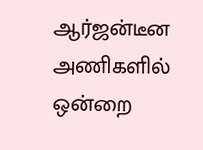ஆர்ஜன்டீன அணிகளில் ஒன்றை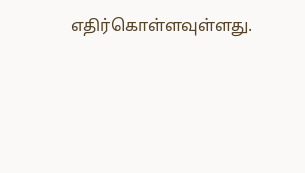எதிர்கொள்ளவுள்ளது.